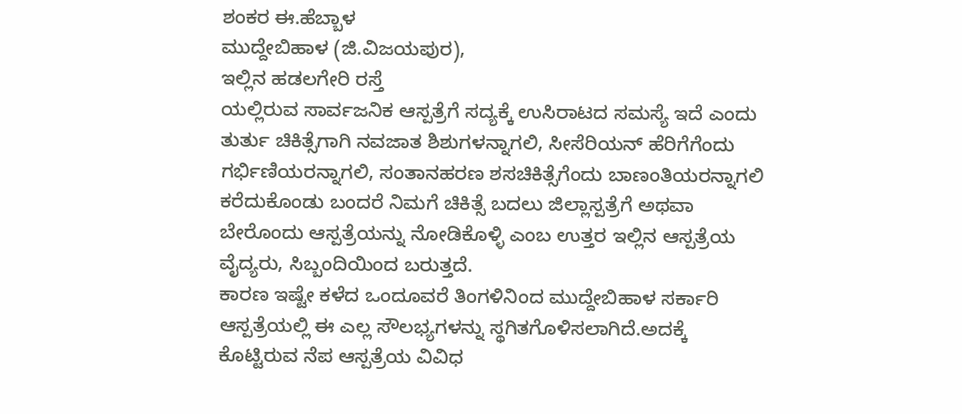ಶಂಕರ ಈ.ಹೆಬ್ಬಾಳ
ಮುದ್ದೇಬಿಹಾಳ (ಜಿ.ವಿಜಯಪುರ),
ಇಲ್ಲಿನ ಹಡಲಗೇರಿ ರಸ್ತೆ
ಯಲ್ಲಿರುವ ಸಾರ್ವಜನಿಕ ಆಸ್ಪತ್ರೆಗೆ ಸದ್ಯಕ್ಕೆ ಉಸಿರಾಟದ ಸಮಸ್ಯೆ ಇದೆ ಎಂದು ತುರ್ತು ಚಿಕಿತ್ಸೆಗಾಗಿ ನವಜಾತ ಶಿಶುಗಳನ್ನಾಗಲಿ, ಸೀಸೆರಿಯನ್ ಹೆರಿಗೆಗೆಂದು ಗರ್ಭಿಣಿಯರನ್ನಾಗಲಿ, ಸಂತಾನಹರಣ ಶಸಚಿಕಿತ್ಸೆಗೆಂದು ಬಾಣಂತಿಯರನ್ನಾಗಲಿ ಕರೆದುಕೊಂಡು ಬಂದರೆ ನಿಮಗೆ ಚಿಕಿತ್ಸೆ ಬದಲು ಜಿಲ್ಲಾಸ್ಪತ್ರೆಗೆ ಅಥವಾ ಬೇರೊಂದು ಆಸ್ಪತ್ರೆಯನ್ನು ನೋಡಿಕೊಳ್ಳಿ ಎಂಬ ಉತ್ತರ ಇಲ್ಲಿನ ಆಸ್ಪತ್ರೆಯ ವೈದ್ಯರು, ಸಿಬ್ಬಂದಿಯಿಂದ ಬರುತ್ತದೆ.
ಕಾರಣ ಇಷ್ಟೇ ಕಳೆದ ಒಂದೂವರೆ ತಿಂಗಳಿನಿಂದ ಮುದ್ದೇಬಿಹಾಳ ಸರ್ಕಾರಿ ಆಸ್ಪತ್ರೆಯಲ್ಲಿ ಈ ಎಲ್ಲ ಸೌಲಭ್ಯಗಳನ್ನು ಸ್ಥಗಿತಗೊಳಿಸಲಾಗಿದೆ.ಅದಕ್ಕೆ ಕೊಟ್ಟಿರುವ ನೆಪ ಆಸ್ಪತ್ರೆಯ ವಿವಿಧ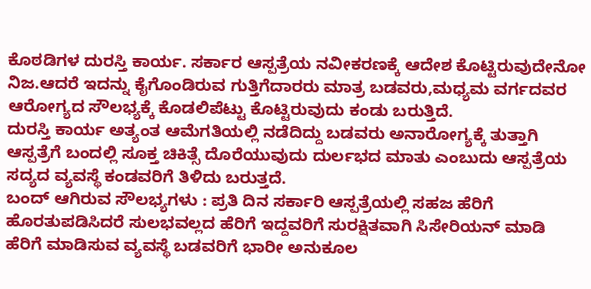ಕೊಠಡಿಗಳ ದುರಸ್ತಿ ಕಾರ್ಯ. ಸರ್ಕಾರ ಆಸ್ಪತ್ರೆಯ ನವೀಕರಣಕ್ಕೆ ಆದೇಶ ಕೊಟ್ಟಿರುವುದೇನೋ ನಿಜ.ಆದರೆ ಇದನ್ನು ಕೈಗೊಂಡಿರುವ ಗುತ್ತಿಗೆದಾರರು ಮಾತ್ರ ಬಡವರು,ಮಧ್ಯಮ ವರ್ಗದವರ ಆರೋಗ್ಯದ ಸೌಲಭ್ಯಕ್ಕೆ ಕೊಡಲಿಪೆಟ್ಟು ಕೊಟ್ಟಿರುವುದು ಕಂಡು ಬರುತ್ತಿದೆ.
ದುರಸ್ತಿ ಕಾರ್ಯ ಅತ್ಯಂತ ಆಮೆಗತಿಯಲ್ಲಿ ನಡೆದಿದ್ದು ಬಡವರು ಅನಾರೋಗ್ಯಕ್ಕೆ ತುತ್ತಾಗಿ ಆಸ್ಪತ್ರೆಗೆ ಬಂದಲ್ಲಿ ಸೂಕ್ತ ಚಿಕಿತ್ಸೆ ದೊರೆಯುವುದು ದುರ್ಲಭದ ಮಾತು ಎಂಬುದು ಆಸ್ಪತ್ರೆಯ ಸದ್ಯದ ವ್ಯವಸ್ಥೆ ಕಂಡವರಿಗೆ ತಿಳಿದು ಬರುತ್ತದೆ.
ಬಂದ್ ಆಗಿರುವ ಸೌಲಭ್ಯಗಳು : ಪ್ರತಿ ದಿನ ಸರ್ಕಾರಿ ಆಸ್ಪತ್ರೆಯಲ್ಲಿ ಸಹಜ ಹೆರಿಗೆ ಹೊರತುಪಡಿಸಿದರೆ ಸುಲಭವಲ್ಲದ ಹೆರಿಗೆ ಇದ್ದವರಿಗೆ ಸುರಕ್ಷಿತವಾಗಿ ಸಿಸೇರಿಯನ್ ಮಾಡಿ ಹೆರಿಗೆ ಮಾಡಿಸುವ ವ್ಯವಸ್ಥೆ ಬಡವರಿಗೆ ಭಾರೀ ಅನುಕೂಲ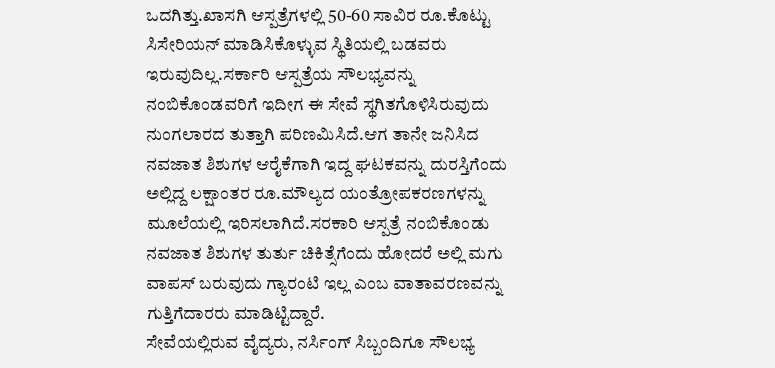ಒದಗಿತ್ತು.ಖಾಸಗಿ ಆಸ್ಪತ್ರೆಗಳಲ್ಲಿ 50-60 ಸಾವಿರ ರೂ.ಕೊಟ್ಟು ಸಿಸೇರಿಯನ್ ಮಾಡಿಸಿಕೊಳ್ಳುವ ಸ್ಥಿತಿಯಲ್ಲಿ ಬಡವರು ಇರುವುದಿಲ್ಲ.ಸರ್ಕಾರಿ ಆಸ್ಪತ್ರೆಯ ಸೌಲಭ್ಯವನ್ನು ನಂಬಿಕೊಂಡವರಿಗೆ ಇದೀಗ ಈ ಸೇವೆ ಸ್ಥಗಿತಗೊಳಿಸಿರುವುದು ನುಂಗಲಾರದ ತುತ್ತಾಗಿ ಪರಿಣಮಿಸಿದೆ.ಆಗ ತಾನೇ ಜನಿಸಿದ ನವಜಾತ ಶಿಶುಗಳ ಆರೈಕೆಗಾಗಿ ಇದ್ದ ಘಟಕವನ್ನು ದುರಸ್ತಿಗೆಂದು ಅಲ್ಲಿದ್ದ ಲಕ್ಷಾಂತರ ರೂ.ಮೌಲ್ಯದ ಯಂತ್ರೋಪಕರಣಗಳನ್ನು ಮೂಲೆಯಲ್ಲಿ ಇರಿಸಲಾಗಿದೆ.ಸರಕಾರಿ ಆಸ್ಪತ್ರೆ ನಂಬಿಕೊಂಡು ನವಜಾತ ಶಿಶುಗಳ ತುರ್ತು ಚಿಕಿತ್ಸೆಗೆಂದು ಹೋದರೆ ಅಲ್ಲಿ ಮಗು ವಾಪಸ್ ಬರುವುದು ಗ್ಯಾರಂಟಿ ಇಲ್ಲ ಎಂಬ ವಾತಾವರಣವನ್ನು ಗುತ್ತಿಗೆದಾರರು ಮಾಡಿಟ್ಟಿದ್ದಾರೆ.
ಸೇವೆಯಲ್ಲಿರುವ ವೈದ್ಯರು, ನರ್ಸಿಂಗ್ ಸಿಬ್ಬಂದಿಗೂ ಸೌಲಭ್ಯ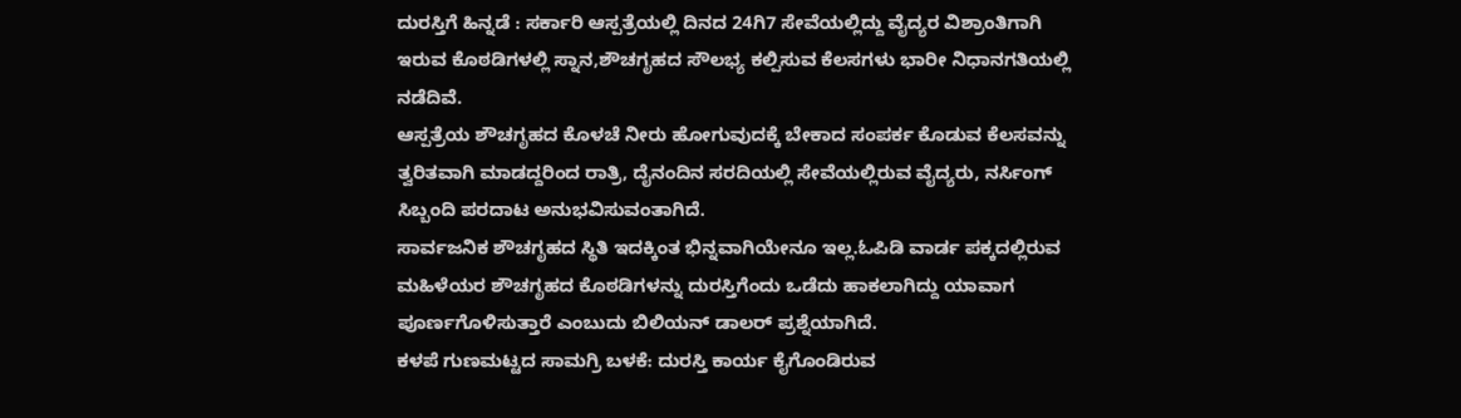ದುರಸ್ತಿಗೆ ಹಿನ್ನಡೆ : ಸರ್ಕಾರಿ ಆಸ್ಪತ್ರೆಯಲ್ಲಿ ದಿನದ 24ಗಿ7 ಸೇವೆಯಲ್ಲಿದ್ದು ವೈದ್ಯರ ವಿಶ್ರಾಂತಿಗಾಗಿ ಇರುವ ಕೊಠಡಿಗಳಲ್ಲಿ ಸ್ನಾನ,ಶೌಚಗೃಹದ ಸೌಲಭ್ಯ ಕಲ್ಪಿಸುವ ಕೆಲಸಗಳು ಭಾರೀ ನಿಧಾನಗತಿಯಲ್ಲಿ ನಡೆದಿವೆ.
ಆಸ್ಪತ್ರೆಯ ಶೌಚಗೃಹದ ಕೊಳಚೆ ನೀರು ಹೋಗುವುದಕ್ಕೆ ಬೇಕಾದ ಸಂಪರ್ಕ ಕೊಡುವ ಕೆಲಸವನ್ನು ತ್ವರಿತವಾಗಿ ಮಾಡದ್ದರಿಂದ ರಾತ್ರಿ, ದೈನಂದಿನ ಸರದಿಯಲ್ಲಿ ಸೇವೆಯಲ್ಲಿರುವ ವೈದ್ಯರು, ನರ್ಸಿಂಗ್ ಸಿಬ್ಬಂದಿ ಪರದಾಟ ಅನುಭವಿಸುವಂತಾಗಿದೆ.
ಸಾರ್ವಜನಿಕ ಶೌಚಗೃಹದ ಸ್ಥಿತಿ ಇದಕ್ಕಿಂತ ಭಿನ್ನವಾಗಿಯೇನೂ ಇಲ್ಲ.ಓಪಿಡಿ ವಾರ್ಡ ಪಕ್ಕದಲ್ಲಿರುವ ಮಹಿಳೆಯರ ಶೌಚಗೃಹದ ಕೊಠಡಿಗಳನ್ನು ದುರಸ್ತಿಗೆಂದು ಒಡೆದು ಹಾಕಲಾಗಿದ್ದು ಯಾವಾಗ ಪೂರ್ಣಗೊಳಿಸುತ್ತಾರೆ ಎಂಬುದು ಬಿಲಿಯನ್ ಡಾಲರ್ ಪ್ರಶ್ನೆಯಾಗಿದೆ.
ಕಳಪೆ ಗುಣಮಟ್ಟದ ಸಾಮಗ್ರಿ ಬಳಕೆ: ದುರಸ್ತಿ ಕಾರ್ಯ ಕೈಗೊಂಡಿರುವ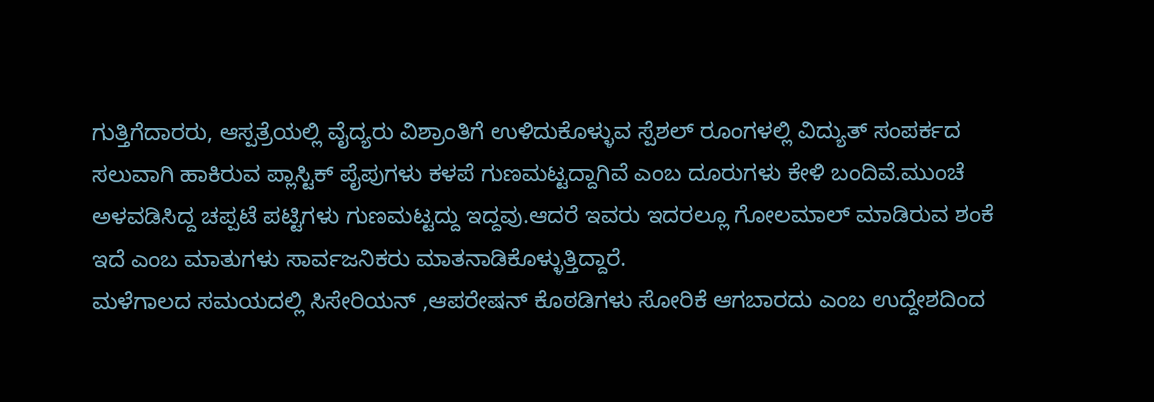ಗುತ್ತಿಗೆದಾರರು, ಆಸ್ಪತ್ರೆಯಲ್ಲಿ ವೈದ್ಯರು ವಿಶ್ರಾಂತಿಗೆ ಉಳಿದುಕೊಳ್ಳುವ ಸ್ಪೆಶಲ್ ರೂಂಗಳಲ್ಲಿ ವಿದ್ಯುತ್ ಸಂಪರ್ಕದ ಸಲುವಾಗಿ ಹಾಕಿರುವ ಪ್ಲಾಸ್ಟಿಕ್ ಪೈಪುಗಳು ಕಳಪೆ ಗುಣಮಟ್ಟದ್ದಾಗಿವೆ ಎಂಬ ದೂರುಗಳು ಕೇಳಿ ಬಂದಿವೆ.ಮುಂಚೆ ಅಳವಡಿಸಿದ್ದ ಚಪ್ಪಟೆ ಪಟ್ಟಿಗಳು ಗುಣಮಟ್ಟದ್ದು ಇದ್ದವು.ಆದರೆ ಇವರು ಇದರಲ್ಲೂ ಗೋಲಮಾಲ್ ಮಾಡಿರುವ ಶಂಕೆ ಇದೆ ಎಂಬ ಮಾತುಗಳು ಸಾರ್ವಜನಿಕರು ಮಾತನಾಡಿಕೊಳ್ಳುತ್ತಿದ್ದಾರೆ.
ಮಳೆಗಾಲದ ಸಮಯದಲ್ಲಿ ಸಿಸೇರಿಯನ್ ,ಆಪರೇಷನ್ ಕೊಠಡಿಗಳು ಸೋರಿಕೆ ಆಗಬಾರದು ಎಂಬ ಉದ್ದೇಶದಿಂದ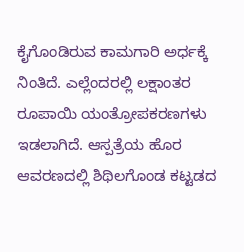ಕೈಗೊಂಡಿರುವ ಕಾಮಗಾರಿ ಅರ್ಧಕ್ಕೆ ನಿಂತಿದೆ. ಎಲ್ಲೆಂದರಲ್ಲಿ ಲಕ್ಷಾಂತರ ರೂಪಾಯಿ ಯಂತ್ರೋಪಕರಣಗಳು ಇಡಲಾಗಿದೆ. ಆಸ್ಪತ್ರೆಯ ಹೊರ ಆವರಣದಲ್ಲಿ ಶಿಥಿಲಗೊಂಡ ಕಟ್ಟಡದ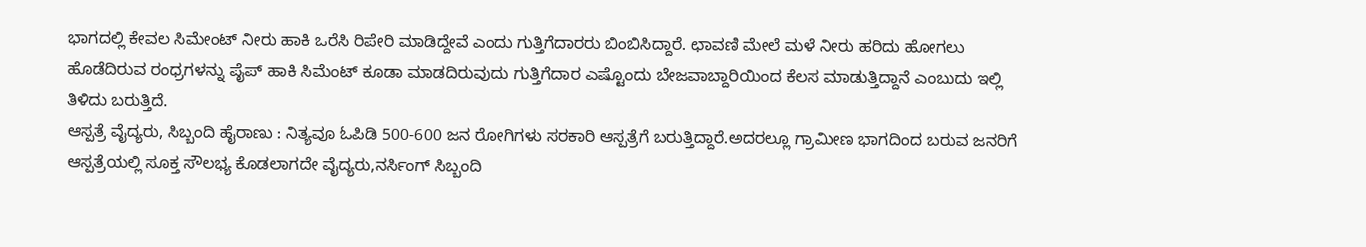ಭಾಗದಲ್ಲಿ ಕೇವಲ ಸಿಮೇಂಟ್ ನೀರು ಹಾಕಿ ಒರೆಸಿ ರಿಪೇರಿ ಮಾಡಿದ್ದೇವೆ ಎಂದು ಗುತ್ತಿಗೆದಾರರು ಬಿಂಬಿಸಿದ್ದಾರೆ. ಛಾವಣಿ ಮೇಲೆ ಮಳೆ ನೀರು ಹರಿದು ಹೋಗಲು ಹೊಡೆದಿರುವ ರಂಧ್ರಗಳನ್ನು ಪೈಪ್ ಹಾಕಿ ಸಿಮೆಂಟ್ ಕೂಡಾ ಮಾಡದಿರುವುದು ಗುತ್ತಿಗೆದಾರ ಎಷ್ಟೊಂದು ಬೇಜವಾಬ್ದಾರಿಯಿಂದ ಕೆಲಸ ಮಾಡುತ್ತಿದ್ದಾನೆ ಎಂಬುದು ಇಲ್ಲಿ ತಿಳಿದು ಬರುತ್ತಿದೆ.
ಆಸ್ಪತ್ರೆ ವೈದ್ಯರು, ಸಿಬ್ಬಂದಿ ಹೈರಾಣು : ನಿತ್ಯವೂ ಓಪಿಡಿ 500-600 ಜನ ರೋಗಿಗಳು ಸರಕಾರಿ ಆಸ್ಪತ್ರೆಗೆ ಬರುತ್ತಿದ್ದಾರೆ.ಅದರಲ್ಲೂ ಗ್ರಾಮೀಣ ಭಾಗದಿಂದ ಬರುವ ಜನರಿಗೆ ಆಸ್ಪತ್ರೆಯಲ್ಲಿ ಸೂಕ್ತ ಸೌಲಭ್ಯ ಕೊಡಲಾಗದೇ ವೈದ್ಯರು,ನರ್ಸಿಂಗ್ ಸಿಬ್ಬಂದಿ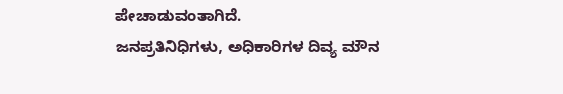ಪೇಚಾಡುವಂತಾಗಿದೆ.
ಜನಪ್ರತಿನಿಧಿಗಳು, ಅಧಿಕಾರಿಗಳ ದಿವ್ಯ ಮೌನ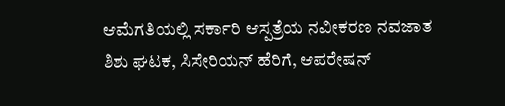ಆಮೆಗತಿಯಲ್ಲಿ ಸರ್ಕಾರಿ ಆಸ್ಪತ್ರೆಯ ನವೀಕರಣ ನವಜಾತ ಶಿಶು ಘಟಕ, ಸಿಸೇರಿಯನ್ ಹೆರಿಗೆ, ಆಪರೇಷನ್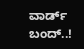ವಾರ್ಡ್ ಬಂದ್..!